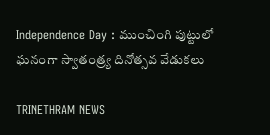Independence Day : ముంచింగి పుట్టులో ఘనంగా స్వాతంత్ర్య దినోత్సవ వేడుకలు

TRINETHRAM NEWS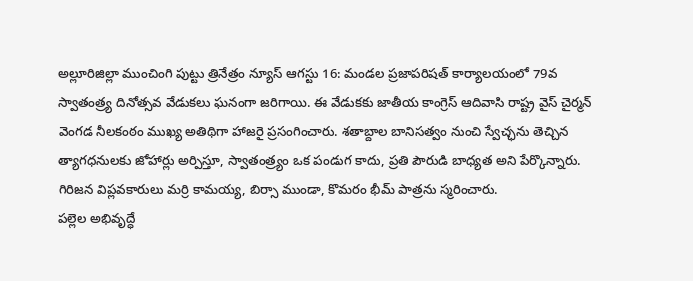అల్లూరిజిల్లా ముంచింగి పుట్టు త్రినేత్రం న్యూస్ ఆగస్టు 16: మండల ప్రజాపరిషత్ కార్యాలయంలో 79వ స్వాతంత్ర్య దినోత్సవ వేడుకలు ఘనంగా జరిగాయి. ఈ వేడుకకు జాతీయ కాంగ్రెస్ ఆదివాసి రాష్ట్ర వైస్ చైర్మన్ వెంగడ నీలకంఠం ముఖ్య అతిథిగా హాజరై ప్రసంగించారు. శతాబ్దాల బానిసత్వం నుంచి స్వేచ్ఛను తెచ్చిన త్యాగధనులకు జోహార్లు అర్పిస్తూ, స్వాతంత్ర్యం ఒక పండుగ కాదు, ప్రతి పౌరుడి బాధ్యత అని పేర్కొన్నారు. గిరిజన విప్లవకారులు మర్రి కామయ్య, బిర్సా ముండా, కొమరం భీమ్ పాత్రను స్మరించారు.
పల్లెల అభివృద్ధే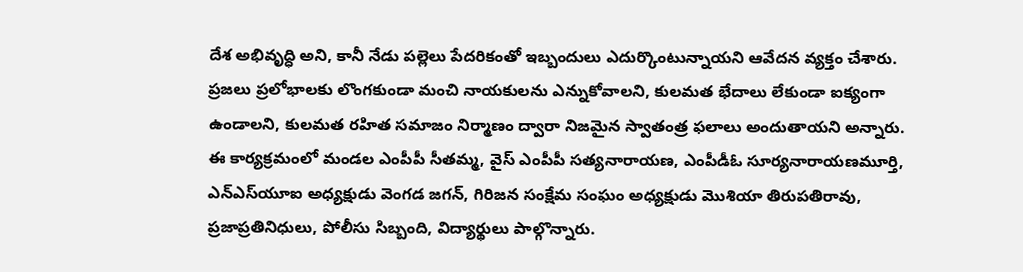దేశ అభివృద్ధి అని, కానీ నేడు పల్లెలు పేదరికంతో ఇబ్బందులు ఎదుర్కొంటున్నాయని ఆవేదన వ్యక్తం చేశారు. ప్రజలు ప్రలోభాలకు లొంగకుండా మంచి నాయకులను ఎన్నుకోవాలని, కులమత భేదాలు లేకుండా ఐక్యంగా ఉండాలని, కులమత రహిత సమాజం నిర్మాణం ద్వారా నిజమైన స్వాతంత్ర ఫలాలు అందుతాయని అన్నారు.
ఈ కార్యక్రమంలో మండల ఎంపీపీ సీతమ్మ, వైస్ ఎంపీపీ సత్యనారాయణ, ఎంపీడీఓ సూర్యనారాయణమూర్తి, ఎన్‌ఎస్‌యూ‌ఐ అధ్యక్షుడు వెంగడ జగన్, గిరిజన సంక్షేమ సంఘం అధ్యక్షుడు మొశియా తిరుపతిరావు, ప్రజాప్రతినిధులు, పోలీసు సిబ్బంది, విద్యార్థులు పాల్గొన్నారు.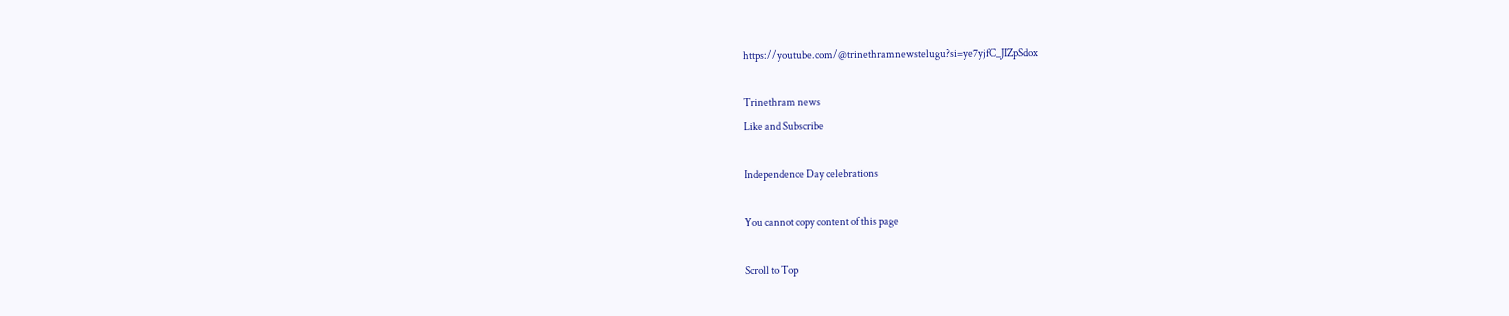https://youtube.com/@trinethramnewstelugu?si=ye7yjfC_JIZpSdox

Trinethram news
Like and Subscribe

Independence Day celebrations

You cannot copy content of this page

Scroll to Top